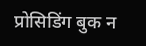प्रोसिडिंग बुक न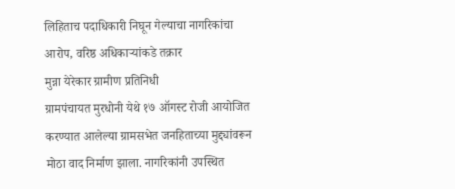लिहिताच पदाधिकारी निघून गेल्याचा नागरिकांचा आरोप, वरिष्ठ अधिकाऱ्यांकडे तक्रार
मुन्ना येरेकार ग्रामीण प्रतिनिधी
ग्रामपंचायत मुरधोनी येथे १७ ऑगस्ट रोजी आयोजित करण्यात आलेल्या ग्रामसभेत जनहिताच्या मुद्द्यांवरून मोठा वाद निर्माण झाला. नागरिकांनी उपस्थित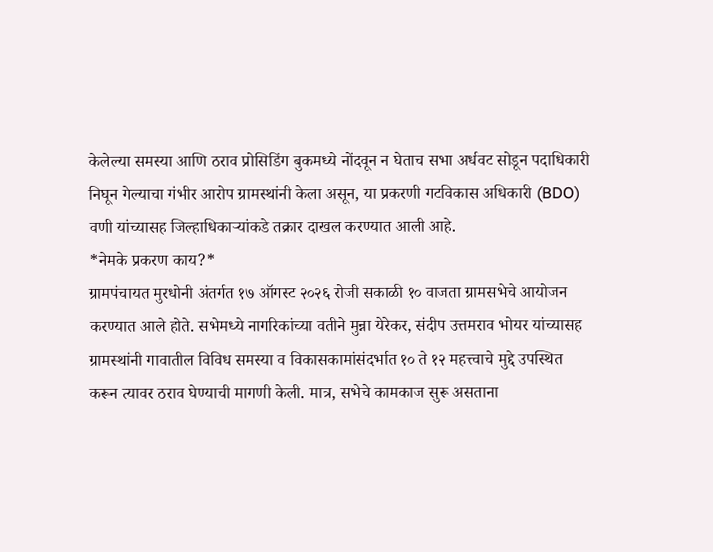केलेल्या समस्या आणि ठराव प्रोसिडिंग बुकमध्ये नोंदवून न घेताच सभा अर्धवट सोडून पदाधिकारी निघून गेल्याचा गंभीर आरोप ग्रामस्थांनी केला असून, या प्रकरणी गटविकास अधिकारी (BDO) वणी यांच्यासह जिल्हाधिकाऱ्यांकडे तक्रार दाखल करण्यात आली आहे.
*नेमके प्रकरण काय?*
ग्रामपंचायत मुरधोनी अंतर्गत १७ ऑगस्ट २०२६ रोजी सकाळी १० वाजता ग्रामसभेचे आयोजन करण्यात आले होते. सभेमध्ये नागरिकांच्या वतीने मुन्ना येरेकर, संदीप उत्तमराव भोयर यांच्यासह ग्रामस्थांनी गावातील विविध समस्या व विकासकामांसंदर्भात १० ते १२ महत्त्वाचे मुद्दे उपस्थित करून त्यावर ठराव घेण्याची मागणी केली. मात्र, सभेचे कामकाज सुरू असताना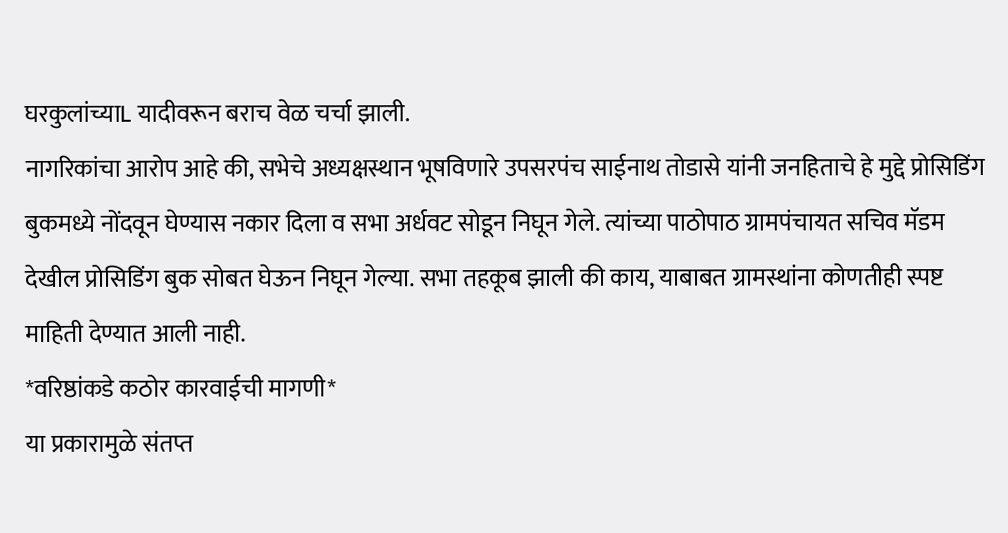घरकुलांच्याL यादीवरून बराच वेळ चर्चा झाली.
नागरिकांचा आरोप आहे की, सभेचे अध्यक्षस्थान भूषविणारे उपसरपंच साईनाथ तोडासे यांनी जनहिताचे हे मुद्दे प्रोसिडिंग बुकमध्ये नोंदवून घेण्यास नकार दिला व सभा अर्धवट सोडून निघून गेले. त्यांच्या पाठोपाठ ग्रामपंचायत सचिव मॅडम देखील प्रोसिडिंग बुक सोबत घेऊन निघून गेल्या. सभा तहकूब झाली की काय, याबाबत ग्रामस्थांना कोणतीही स्पष्ट माहिती देण्यात आली नाही.
*वरिष्ठांकडे कठोर कारवाईची मागणी*
या प्रकारामुळे संतप्त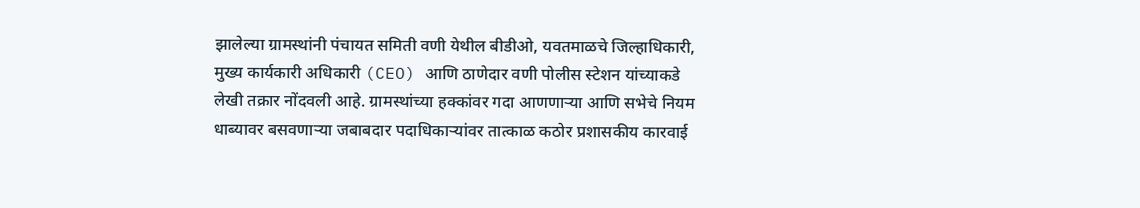झालेल्या ग्रामस्थांनी पंचायत समिती वणी येथील बीडीओ, यवतमाळचे जिल्हाधिकारी, मुख्य कार्यकारी अधिकारी (CEO) आणि ठाणेदार वणी पोलीस स्टेशन यांच्याकडे लेखी तक्रार नोंदवली आहे. ग्रामस्थांच्या हक्कांवर गदा आणणाऱ्या आणि सभेचे नियम धाब्यावर बसवणाऱ्या जबाबदार पदाधिकाऱ्यांवर तात्काळ कठोर प्रशासकीय कारवाई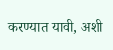करण्यात यावी, अशी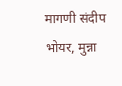मागणी संदीप भोयर, मुन्ना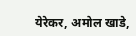येरेकर, अमोल खाडे,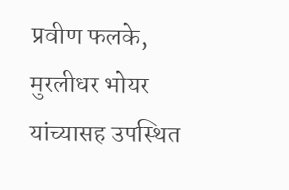प्रवीण फलके, मुरलीधर भोयर यांच्यासह उपस्थित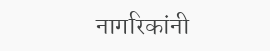नागरिकांनी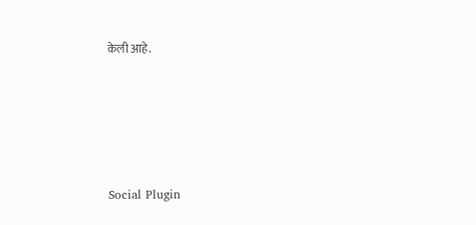केली आहे.





Social Plugin